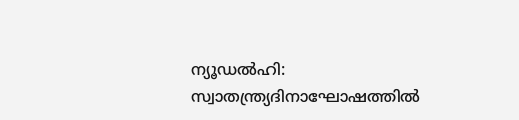ന്യൂഡൽഹി: സ്വാതന്ത്ര്യദിനാഘോഷത്തിൽ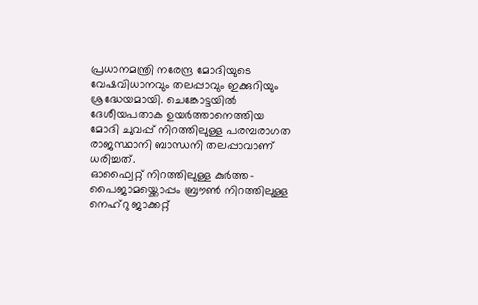പ്രധാനമന്ത്രി നരേന്ദ്ര മോദിയുടെ വേഷവിധാനവും തലപ്പാവും ഇക്കുറിയും ശ്രദ്ധേയമായി. ചെങ്കോട്ടയിൽ ദേശീയപതാക ഉയർത്താനെത്തിയ മോദി ചുവപ്പ് നിറത്തിലുള്ള പരമ്പരാഗത രാജസ്ഥാനി ബാന്ധനി തലപ്പാവാണ് ധരിച്ചത്.
ഓഫ്വൈറ്റ് നിറത്തിലുള്ള കുർത്ത- പൈജാമയ്ക്കൊപ്പം ബ്രൗൺ നിറത്തിലുള്ള നെഹ്റു ജാക്കറ്റ്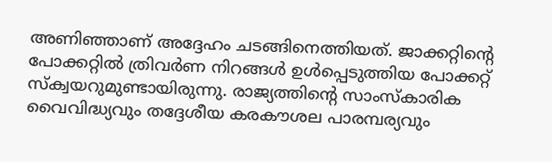അണിഞ്ഞാണ് അദ്ദേഹം ചടങ്ങിനെത്തിയത്. ജാക്കറ്റിന്റെ പോക്കറ്റിൽ ത്രിവർണ നിറങ്ങൾ ഉൾപ്പെടുത്തിയ പോക്കറ്റ് സ്ക്വയറുമുണ്ടായിരുന്നു. രാജ്യത്തിന്റെ സാംസ്കാരിക വൈവിദ്ധ്യവും തദ്ദേശീയ കരകൗശല പാരമ്പര്യവും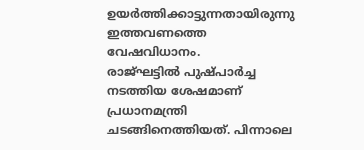ഉയർത്തിക്കാട്ടുന്നതായിരുന്നു ഇത്തവണത്തെ വേഷവിധാനം.
രാജ്ഘട്ടിൽ പുഷ്പാർച്ച നടത്തിയ ശേഷമാണ് പ്രധാനമന്ത്രി ചടങ്ങിനെത്തിയത്. പിന്നാലെ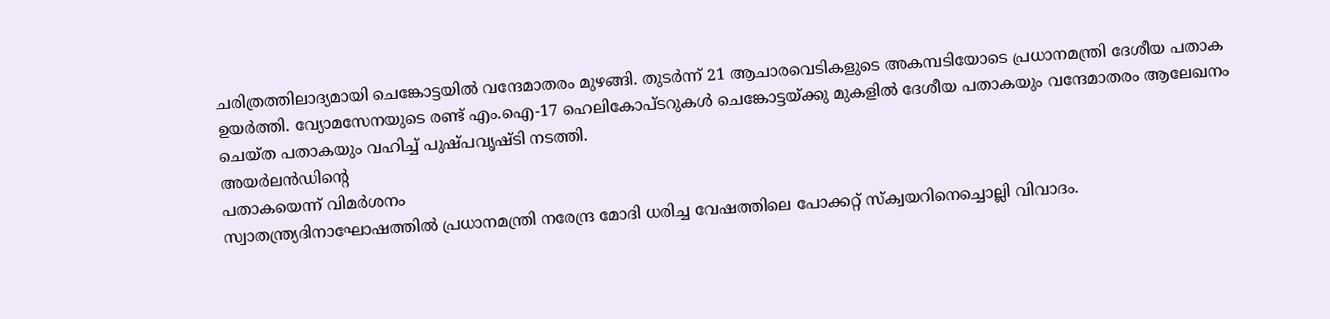ചരിത്രത്തിലാദ്യമായി ചെങ്കോട്ടയിൽ വന്ദേമാതരം മുഴങ്ങി. തുടർന്ന് 21 ആചാരവെടികളുടെ അകമ്പടിയോടെ പ്രധാനമന്ത്രി ദേശീയ പതാക ഉയർത്തി. വ്യോമസേനയുടെ രണ്ട് എം.ഐ-17 ഹെലികോപ്ടറുകൾ ചെങ്കോട്ടയ്ക്കു മുകളിൽ ദേശീയ പതാകയും വന്ദേമാതരം ആലേഖനം ചെയ്ത പതാകയും വഹിച്ച് പുഷ്പവൃഷ്ടി നടത്തി.
അയർലൻഡിന്റെ
പതാകയെന്ന് വിമർശനം
സ്വാതന്ത്ര്യദിനാഘോഷത്തിൽ പ്രധാനമന്ത്രി നരേന്ദ്ര മോദി ധരിച്ച വേഷത്തിലെ പോക്കറ്റ് സ്ക്വയറിനെച്ചൊല്ലി വിവാദം.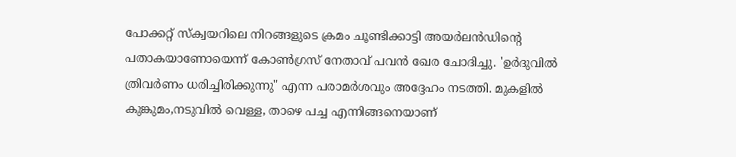പോക്കറ്റ് സ്ക്വയറിലെ നിറങ്ങളുടെ ക്രമം ചൂണ്ടിക്കാട്ടി അയർലൻഡിന്റെ പതാകയാണോയെന്ന് കോൺഗ്രസ് നേതാവ് പവൻ ഖേര ചോദിച്ചു. 'ഉർദുവിൽ ത്രിവർണം ധരിച്ചിരിക്കുന്നു" എന്ന പരാമർശവും അദ്ദേഹം നടത്തി. മുകളിൽ കുങ്കുമം,നടുവിൽ വെള്ള, താഴെ പച്ച എന്നിങ്ങനെയാണ്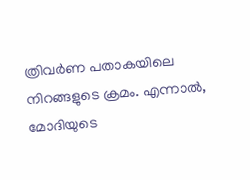ത്രിവർണ പതാകയിലെ നിറങ്ങളുടെ ക്രമം. എന്നാൽ, മോദിയുടെ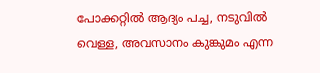പോക്കറ്റിൽ ആദ്യം പച്ച, നടുവിൽ വെള്ള, അവസാനം കുങ്കുമം എന്ന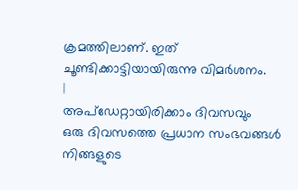ക്രമത്തിലാണ്. ഇത് ചൂണ്ടിക്കാട്ടിയായിരുന്നു വിമർശനം.
|
അപ്ഡേറ്റായിരിക്കാം ദിവസവും
ഒരു ദിവസത്തെ പ്രധാന സംഭവങ്ങൾ നിങ്ങളുടെ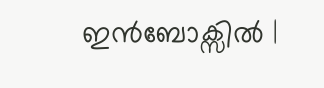ഇൻബോക്സിൽ |